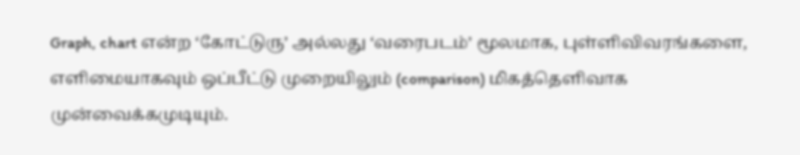Graph, chart என்ற ‘கோட்டுரு’ அல்லது ‘வரைபடம்’ மூலமாக, புள்ளிவிவரங்களை, எளிமையாகவும் ஒப்பீட்டு முறையிலும் (comparison) மிகத்தெளிவாக முன்வைக்கமுடியும்.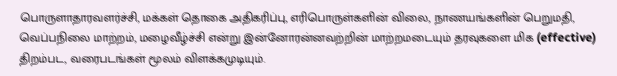பொருளாதாரவளர்ச்சி, மக்கள் தொகை அதிகரிப்பு, எரிபொருள்களின் விலை, நாணயங்களின் பெறுமதி, வெப்பநிலை மாற்றம், மழைவீழ்ச்சி என்று இன்னோரன்னவற்றின் மாற்றமடையும் தரவுகளை மிக (effective) திறம்பட, வரைபடங்கள் மூலம் விளக்கமுடியும்.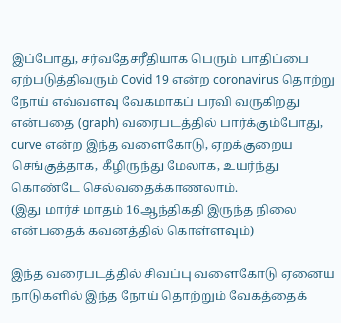இப்போது, சர்வதேசரீதியாக பெரும் பாதிப்பை ஏற்படுத்திவரும் Covid 19 என்ற coronavirus தொற்று நோய் எவ்வளவு வேகமாகப் பரவி வருகிறது என்பதை (graph) வரைபடத்தில் பார்க்கும்போது, curve என்ற இந்த வளைகோடு, ஏறக்குறைய செங்குத்தாக, கீழிருந்து மேலாக, உயர்ந்து கொண்டே செல்வதைக்காணலாம்.
(இது மார்ச் மாதம் 16ஆந்திகதி இருந்த நிலை என்பதைக் கவனத்தில் கொள்ளவும்)

இந்த வரைபடத்தில் சிவப்பு வளைகோடு ஏனைய நாடுகளில் இந்த நோய் தொற்றும் வேகத்தைக்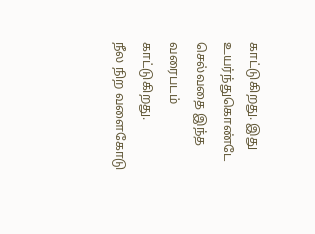காட்டுகிறது. இது உயர்ந்துகொண்டே செல்வதை இந்த வரைபடம் காட்டுகிறது.
நீல நிற வளைகோடு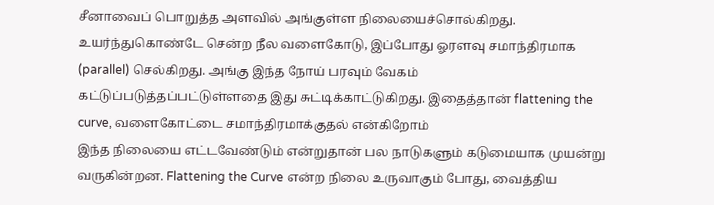சீனாவைப் பொறுத்த அளவில் அங்குள்ள நிலையைச்சொல்கிறது. உயர்ந்துகொண்டே சென்ற நீல வளைகோடு, இப்போது ஓரளவு சமாந்திரமாக (parallel) செல்கிறது. அங்கு இந்த நோய் பரவும் வேகம் கட்டுப்படுத்தப்பட்டுள்ளதை இது சுட்டிக்காட்டுகிறது. இதைத்தான் flattening the curve, வளைகோட்டை சமாந்திரமாக்குதல் என்கிறோம்
இந்த நிலையை எட்டவேண்டும் என்றுதான் பல நாடுகளும் கடுமையாக முயன்று வருகின்றன. Flattening the Curve என்ற நிலை உருவாகும் போது, வைத்திய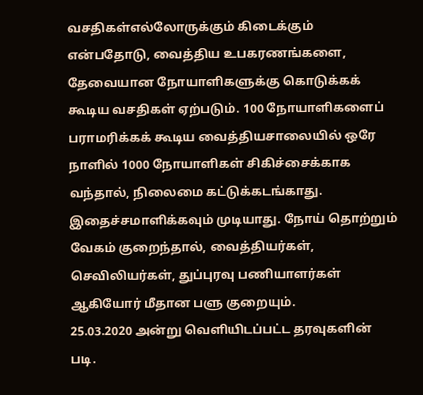வசதிகள்எல்லோருக்கும் கிடைக்கும் என்பதோடு, வைத்திய உபகரணங்களை, தேவையான நோயாளிகளுக்கு கொடுக்கக் கூடிய வசதிகள் ஏற்படும். 100 நோயாளிகளைப் பராமரிக்கக் கூடிய வைத்தியசாலையில் ஒரே நாளில் 1000 நோயாளிகள் சிகிச்சைக்காக வந்தால், நிலைமை கட்டுக்கடங்காது. இதைச்சமாளிக்கவும் முடியாது. நோய் தொற்றும் வேகம் குறைந்தால், வைத்தியர்கள், செவிலியர்கள், துப்புரவு பணியாளர்கள் ஆகியோர் மீதான பளு குறையும்.
25.03.2020 அன்று வெளியிடப்பட்ட தரவுகளின் படி.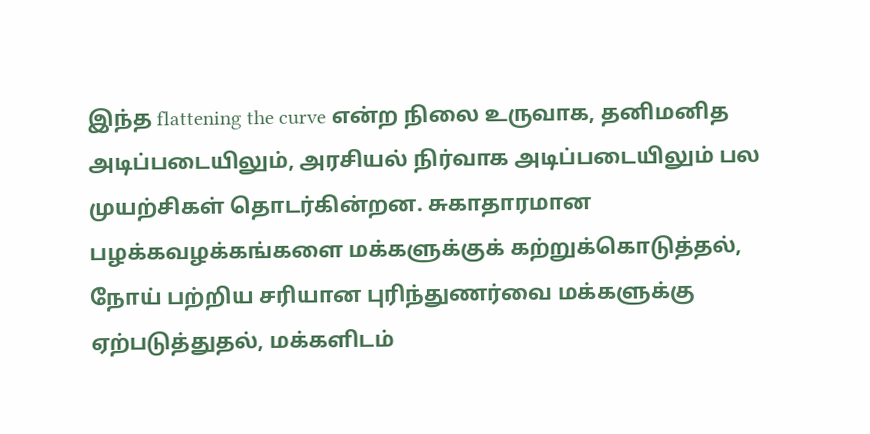இந்த flattening the curve என்ற நிலை உருவாக, தனிமனித அடிப்படையிலும், அரசியல் நிர்வாக அடிப்படையிலும் பல முயற்சிகள் தொடர்கின்றன. சுகாதாரமான பழக்கவழக்கங்களை மக்களுக்குக் கற்றுக்கொடுத்தல், நோய் பற்றிய சரியான புரிந்துணர்வை மக்களுக்கு ஏற்படுத்துதல், மக்களிடம்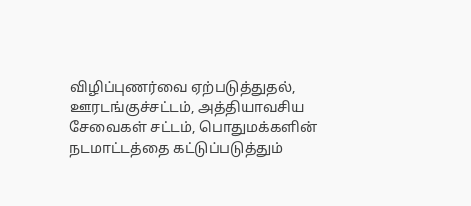விழிப்புணர்வை ஏற்படுத்துதல், ஊரடங்குச்சட்டம், அத்தியாவசிய சேவைகள் சட்டம், பொதுமக்களின் நடமாட்டத்தை கட்டுப்படுத்தும்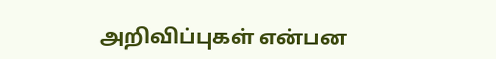அறிவிப்புகள் என்பன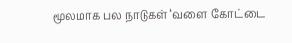மூலமாக பல நாடுகள் ‘வளை கோட்டை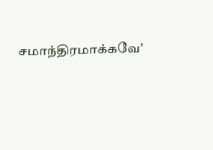சமாந்திரமாக்கவே’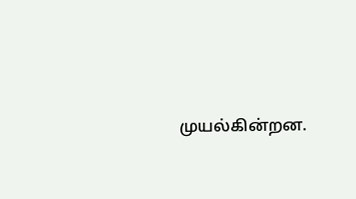முயல்கின்றன.